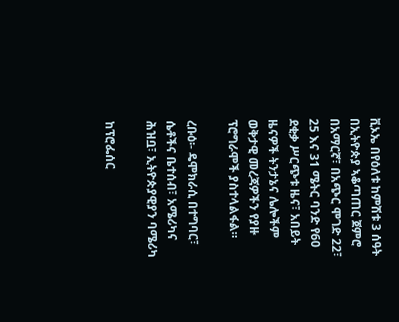ቪኦኤ በየዕለቱ ከምሽቱ 3 ሰዓት በኢትዮጵያ ኣቆጣጠር ጀምሮ በአማርኛ፣ በአጭር ሞገድ 22፣ 25 እና 31 ሜትር ባንድ የ60 ደቂቃ ሥርጭቱ ዜና፣ አበይት ዜናዎች ትንታኔና ሌሎችም ወቅታዊ መረጃዎችን የያዙ ፕሮግራሞች ያስተላልፋል።

ረቡዕ፡- ዴሞክራሲ በተግባር፣ ሴቶችና ቤተሰብ፣ አሜሪካና ሕዝቧ፣ ኢትዮጵያዊያን ባሜሪካ

ከፕሮፌሰር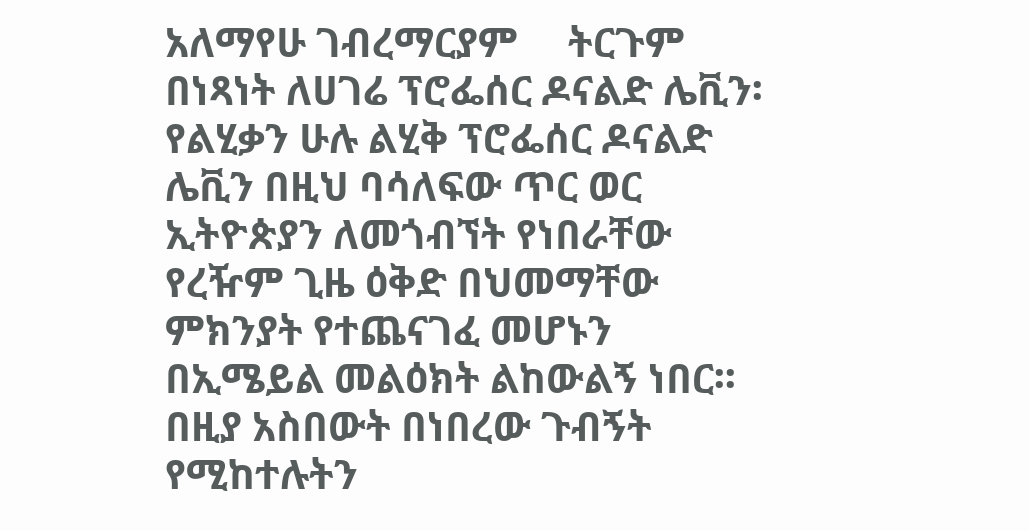አለማየሁ ገብረማርያም     ትርጉም በነጻነት ለሀገሬ ፕሮፌሰር ዶናልድ ሌቪን፡ የልሂቃን ሁሉ ልሂቅ ፕሮፌሰር ዶናልድ ሌቪን በዚህ ባሳለፍው ጥር ወር ኢትዮጵያን ለመጎብኘት የነበራቸው የረዥም ጊዜ ዕቅድ በህመማቸው ምክንያት የተጨናገፈ መሆኑን በኢሜይል መልዕክት ልከውልኝ ነበር፡፡ በዚያ አስበውት በነበረው ጉብኝት የሚከተሉትን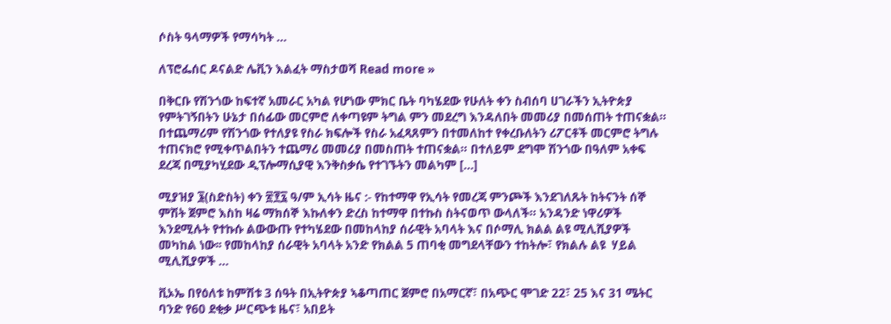ሶስት ዓላማዎች የማሳካት …

ለፕሮፌሰር ዶናልድ ሌቪን እልፈት ማስታወሻ Read more »

በቅርቡ የሽንጎው ከፍተኛ አመራር አካል የሆነው ምክር ቤት ባካሄደው የሁለት ቀን ስብሰባ ሀገራችን ኢትዮጵያ የምትገኝበትን ሁኔታ በሰፊው መርምሮ ለቀጣዩም ትግል ምን መደረግ እንዳለበት መመሪያ በመሰጠት ተጠናቋል። በተጨማሪም የሽንጎው የተለያዩ የስራ ክፍሎች የስራ አፈጻጸምን በተመለከተ የቀረቡለትን ሪፖርቶች መርምሮ ትግሉ ተጠናክሮ የሚቀጥልበትን ተጨማሪ መመሪያ በመስጠት ተጠናቋል። በተለይም ደግሞ ሽንጎው በዓለም አቀፍ ደረጃ በሚያካሂደው ዲፕሎማሲያዊ እንቅስቃሴ የተገኙትን መልካም […]

ሚያዝያ ፮(ስድስት) ቀን ፳፻፯ ዓ/ም ኢሳት ዜና :- የከተማዋ የኢሳት የመረጃ ምንጮች እንደገለጹት ከትናንት ሰኞ ምሽት ጀምሮ እስከ ዛሬ ማክሰኞ እኩለቀን ድረስ ከተማዋ በተኩስ ስትናወጥ ውላለች። አንዳንድ ነዋሪዎች እንደሚሉት የተኩሱ ልውውጡ የተካሄደው በመከላከያ ሰራዊት አባላት እና በሶማሊ ክልል ልዩ ሚሊሺያዎች መካከል ነው፡፡ የመከላከያ ሰራዊት አባላት አንድ የክልል 5 ጠባቂ መግደላቸውን ተከትሎ፣ የክልሉ ልዩ  ሃይል ሚሊሺያዎች …

ቪኦኤ በየዕለቱ ከምሽቱ 3 ሰዓት በኢትዮጵያ ኣቆጣጠር ጀምሮ በአማርኛ፣ በአጭር ሞገድ 22፣ 25 እና 31 ሜትር ባንድ የ60 ደቂቃ ሥርጭቱ ዜና፣ አበይት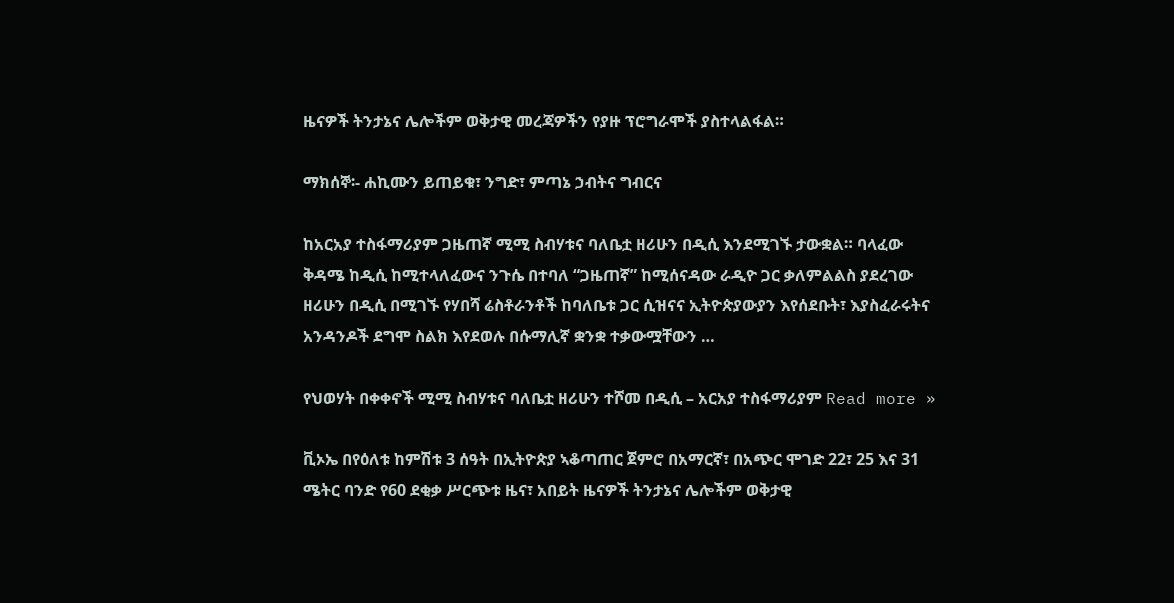ዜናዎች ትንታኔና ሌሎችም ወቅታዊ መረጃዎችን የያዙ ፕሮግራሞች ያስተላልፋል።

ማክሰኞ፡- ሐኪሙን ይጠይቁ፣ ንግድ፣ ምጣኔ ኃብትና ግብርና

ከአርአያ ተስፋማሪያም ጋዜጠኛ ሚሚ ስብሃቱና ባለቤቷ ዘሪሁን በዲሲ እንደሚገኙ ታውቋል። ባላፈው ቅዳሜ ከዲሲ ከሚተላለፈውና ንጉሴ በተባለ “ጋዜጠኛ” ከሚሰናዳው ራዲዮ ጋር ቃለምልልስ ያደረገው ዘሪሁን በዲሲ በሚገኙ የሃበሻ ሬስቶራንቶች ከባለቤቱ ጋር ሲዝናና ኢትዮጵያውያን እየሰደቡት፣ እያስፈራሩትና አንዳንዶች ደግሞ ስልክ እየደወሉ በሱማሊኛ ቋንቋ ተቃውሟቸውን …

የህወሃት በቀቀኖች ሚሚ ስብሃቱና ባለቤቷ ዘሪሁን ተሾመ በዲሲ – አርአያ ተስፋማሪያም Read more »

ቪኦኤ በየዕለቱ ከምሽቱ 3 ሰዓት በኢትዮጵያ ኣቆጣጠር ጀምሮ በአማርኛ፣ በአጭር ሞገድ 22፣ 25 እና 31 ሜትር ባንድ የ60 ደቂቃ ሥርጭቱ ዜና፣ አበይት ዜናዎች ትንታኔና ሌሎችም ወቅታዊ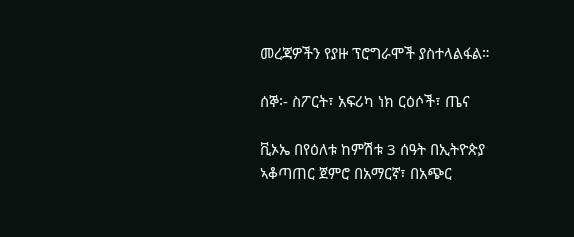መረጃዎችን የያዙ ፕሮግራሞች ያስተላልፋል።

ሰኞ፡- ስፖርት፣ አፍሪካ ነክ ርዕሶች፣ ጤና

ቪኦኤ በየዕለቱ ከምሽቱ 3 ሰዓት በኢትዮጵያ ኣቆጣጠር ጀምሮ በአማርኛ፣ በአጭር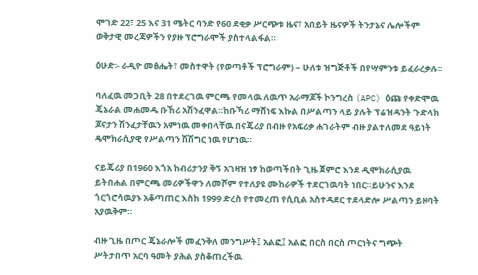ሞገድ 22፣ 25 እና 31 ሜትር ባንድ የ60 ደቂቃ ሥርጭቱ ዜና፣ አበይት ዜናዎች ትንታኔና ሌሎችም ወቅታዊ መረጃዎችን የያዙ ፕሮግራሞች ያስተላልፋል።

ዕሁድ፡- ራዲዮ መፅሔት፣ መስተዋት (የወጣቶች ፕሮግራም) – ሁለቱ ዝግጅቶች በየሣምንቱ ይፈራረቃሉ፡፡

ባለፈዉ መጋቢት 28 በተደረገዉ ምርጫ የመላዉ ለዉጥ አራማጆች ኮንግረስ (APC) ዕጩ የቀድሞዉ ጄኔራል መሐመዱ ቡኸሪ አሽንፈዋል።ከቡኻሪ ማሸነፍ እኩል በሥልጣን ላይ ያሉት ፕሬዝዳንት ጉድላክ ጆናታን ሽንፈታቸዉን አምነዉ መቀበላቸዉ በናጄሪያ በብዙ የአፍሪቃ ሐገራትም ብዙ ያልተለመደ ዓይነት ዴሞክራሲያዊ የሥልጣን ሽሽግር ነዉ የሆነዉ።

ናይጄሪያ በ1960 እጎአ ከብሪታንያ ቅኝ አገዛዝ ነፃ ከወጣችበት ጊዜ ጀምሮ እንደ ዲሞክራሲያዉ ይትበሐል በምርጫ መሪዎችዋን ለመሾም የተለያዩ ሙከራዎች ተደርገዉባት ነበር።ይሁንና እንደ ጎርጎሮሳዉያኑ አቆጣጠር እስከ 1999 ድረስ የተመረጠ የሲቢል አስተዳደር ተደላድሎ ሥልጣን ይዞባት አያዉቅም።

ብዙ ጊዜ በጦር ጄኔራሎች መፈንቅለ መንግሥት፤ አልፎ፤ አልፎ በርስ በርስ ጦርነትና ግጭት ሥትታበጥ አርባ ዓመት ያሕል ያስቆጠረችዉ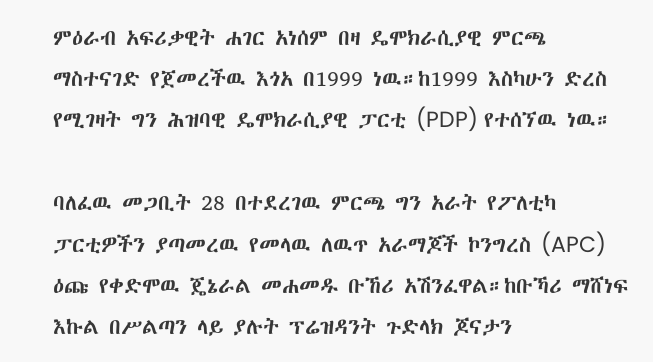ምዕራብ አፍሪቃዊት ሐገር አነሰም በዛ ዴሞክራሲያዊ ምርጫ ማስተናገድ የጀመረችዉ እጎአ በ1999 ነዉ።ከ1999 እስካሁን ድረስ የሚገዛት ግን ሕዝባዊ ዴሞክራሲያዊ ፓርቲ (PDP) የተሰኘዉ ነዉ።

ባለፈዉ መጋቢት 28 በተደረገዉ ምርጫ ግን አራት የፖለቲካ ፓርቲዎችን ያጣመረዉ የመላዉ ለዉጥ አራማጆች ኮንግረስ (APC) ዕጩ የቀድሞዉ ጄኔራል መሐመዱ ቡኸሪ አሽንፈዋል።ከቡኻሪ ማሸነፍ እኩል በሥልጣን ላይ ያሉት ፕሬዝዳንት ጉድላክ ጆናታን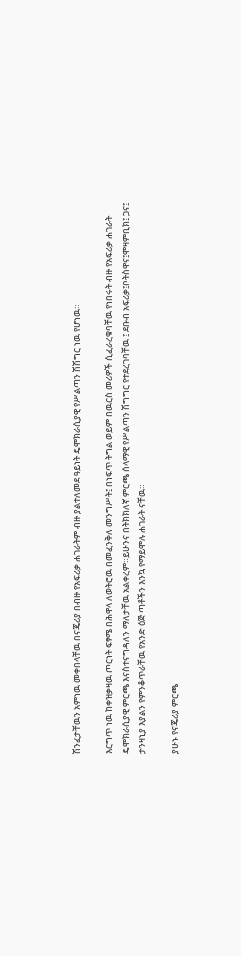ሽንፈታቸዉን አምነዉ መቀበላቸዉ በናጄሪያ በብዙ የአፍሪቃ ሐገራትም ብዙ ያልተለመደ ዓይነት ዴሞክራሲያዊ የሥልጣን ሽሽግር ነዉ የሆነዉ።

እርግጥ ነዉ ከቀዝቃዛዉ ጦርነት ፍፃሜ በሕዋላ ለወትሮዉ በመፈንቅለ መንግሥት፤ በነፍጥ ትግል ወይም በዉርስ መሪዎች ሲፈራረቁባቸዉ የነበሩት ብዙ የአፍሪቃ ሐገራት ዴሞክራሲያዊ ምርጫ እናስተናግዳለን ማለታቸዉ አልቀረም።ይሁንና በትክክለኛ ምርጫ ሰላማዊ የሥልጣን ሽግግር የተደረገባቸዉ ፤ ደቡብ አፍሪቃ፤ቦትስዋና፤ሞዛምቢክ፤ ጋና፤ ታንዛኒያ እያልን የምንቆጥራቸዉ የአንድ ዕጅ ጣቶችን እንኳ የማይሞሉ ሐገራት ናቸዉ።

ያሁኑ የናጄሪያ ምርጫ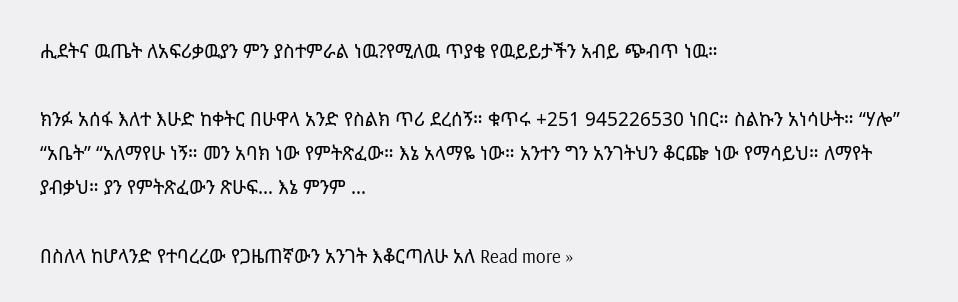ሒደትና ዉጤት ለአፍሪቃዉያን ምን ያስተምራል ነዉ?የሚለዉ ጥያቄ የዉይይታችን አብይ ጭብጥ ነዉ።

ክንፉ አሰፋ እለተ እሁድ ከቀትር በሁዋላ አንድ የስልክ ጥሪ ደረሰኝ። ቁጥሩ +251 945226530 ነበር። ስልኩን አነሳሁት። “ሃሎ” “አቤት” “አለማየሁ ነኝ። መን አባክ ነው የምትጽፈው። እኔ አላማዬ ነው። አንተን ግን አንገትህን ቆርጬ ነው የማሳይህ። ለማየት ያብቃህ። ያን የምትጽፈውን ጽሁፍ… እኔ ምንም …

በስለላ ከሆላንድ የተባረረው የጋዜጠኛውን አንገት እቆርጣለሁ አለ Read more »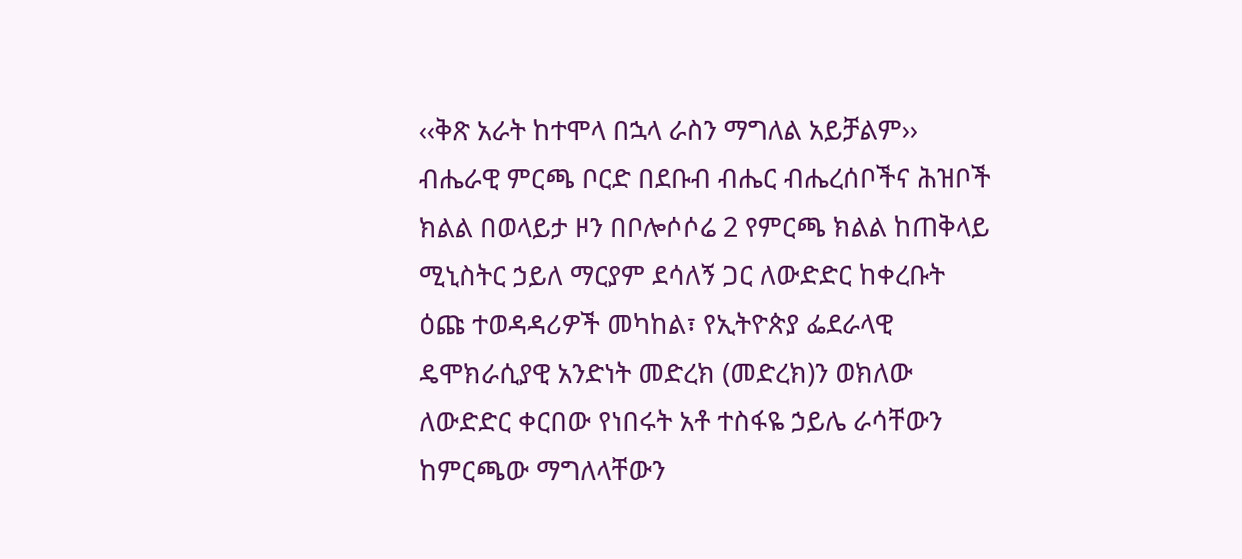‹‹ቅጽ አራት ከተሞላ በኋላ ራስን ማግለል አይቻልም›› ብሔራዊ ምርጫ ቦርድ በደቡብ ብሔር ብሔረሰቦችና ሕዝቦች ክልል በወላይታ ዞን በቦሎሶሶሬ 2 የምርጫ ክልል ከጠቅላይ ሚኒስትር ኃይለ ማርያም ደሳለኝ ጋር ለውድድር ከቀረቡት ዕጩ ተወዳዳሪዎች መካከል፣ የኢትዮጵያ ፌደራላዊ ዴሞክራሲያዊ አንድነት መድረክ (መድረክ)ን ወክለው ለውድድር ቀርበው የነበሩት አቶ ተስፋዬ ኃይሌ ራሳቸውን ከምርጫው ማግለላቸውን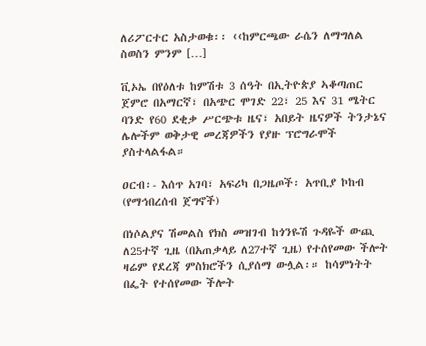ለሪፖርተር አስታወቁ፡፡ ‹‹ከምርጫው ራሴን ለማግለል ስወስን ምንም […]

ቪኦኤ በየዕለቱ ከምሽቱ 3 ሰዓት በኢትዮጵያ ኣቆጣጠር ጀምሮ በአማርኛ፣ በአጭር ሞገድ 22፣ 25 እና 31 ሜትር ባንድ የ60 ደቂቃ ሥርጭቱ ዜና፣ አበይት ዜናዎች ትንታኔና ሌሎችም ወቅታዊ መረጃዎችን የያዙ ፕሮግራሞች ያስተላልፋል።

ዐርብ፡- እሰጥ አገባ፣ አፍሪካ በጋዜጦች፡ አጥቢያ ኮከብ (የማኅበረሰብ ጀግኖች)

በነሶልያና ሽመልስ የክስ መዝገብ ከጎንዬሽ ጉዳዬች ውጪ ለ25ተኛ ጊዜ (በአጠቃላይ ለ27ተኛ ጊዜ) የተሰየመው ችሎት ዛሬም የደረጃ ምስክሮችን ሲያሰማ ውሏል፡። ከሳምነትት በፌት የተሰየመው ችሎት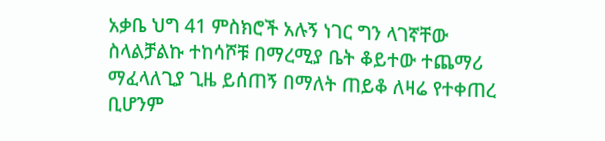አቃቤ ህግ 41 ምስክሮች አሉኝ ነገር ግን ላገኛቸው ስላልቻልኩ ተከሳሾቹ በማረሚያ ቤት ቆይተው ተጨማሪ ማፈላለጊያ ጊዜ ይሰጠኝ በማለት ጠይቆ ለዛሬ የተቀጠረ ቢሆንም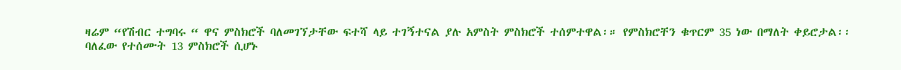ዛሬም “የሽብር ተግባሩ “ ዋና ምስክሮች ባለመገኘታቸው ፍተሻ ላይ ተገኝተናል ያሉ አምስት ምስክሮች ተሰምተዋል፡። የምስክሮቸን ቁጥርም 35 ነው በማለት ቀይሮታል፡፡
ባለፈው የተሰሙት 13 ምስክሮች ሲሆኑ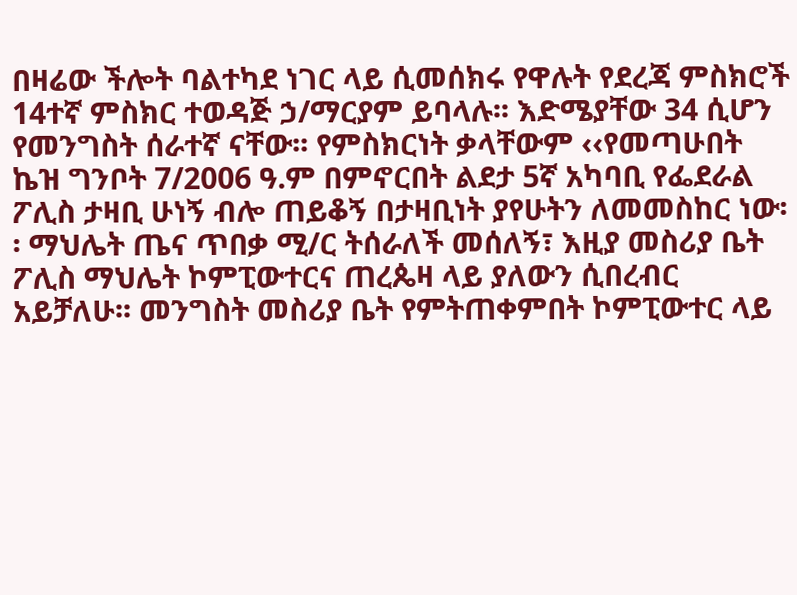በዛሬው ችሎት ባልተካደ ነገር ላይ ሲመሰክሩ የዋሉት የደረጃ ምስክሮች
14ተኛ ምስክር ተወዳጅ ኃ/ማርያም ይባላሉ፡፡ እድሜያቸው 34 ሲሆን የመንግስት ሰራተኛ ናቸው፡፡ የምስክርነት ቃላቸውም ‹‹የመጣሁበት ኬዝ ግንቦት 7/2006 ዓ.ም በምኖርበት ልደታ 5ኛ አካባቢ የፌደራል ፖሊስ ታዛቢ ሁነኝ ብሎ ጠይቆኝ በታዛቢነት ያየሁትን ለመመስከር ነው፡፡ ማህሌት ጤና ጥበቃ ሚ/ር ትሰራለች መሰለኝ፣ እዚያ መስሪያ ቤት ፖሊስ ማህሌት ኮምፒውተርና ጠረጴዛ ላይ ያለውን ሲበረብር አይቻለሁ፡፡ መንግስት መስሪያ ቤት የምትጠቀምበት ኮምፒውተር ላይ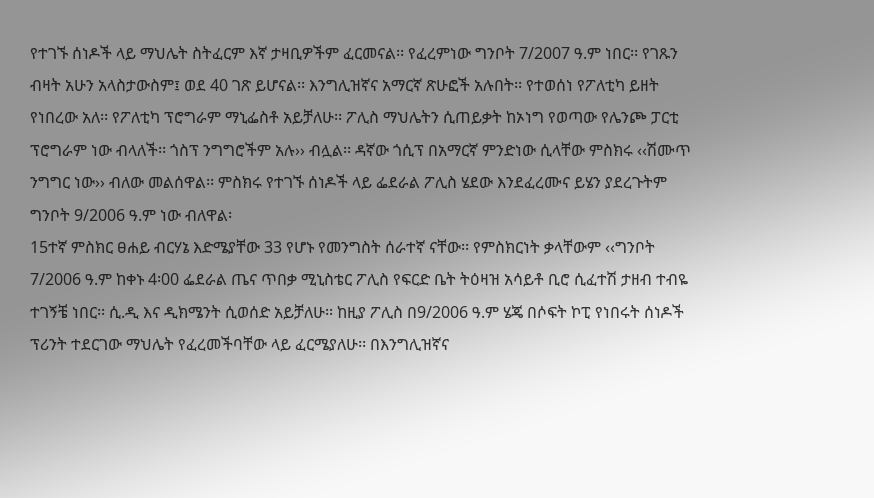የተገኙ ሰነዶች ላይ ማህሌት ስትፈርም እኛ ታዛቢዎችም ፈርመናል፡፡ የፈረምነው ግንቦት 7/2007 ዓ.ም ነበር፡፡ የገጹን ብዛት አሁን አላስታውስም፤ ወደ 40 ገጽ ይሆናል፡፡ እንግሊዝኛና አማርኛ ጽሁፎች አሉበት፡፡ የተወሰነ የፖለቲካ ይዘት የነበረው አለ፡፡ የፖለቲካ ፕሮግራም ማኒፌስቶ አይቻለሁ፡፡ ፖሊስ ማህሌትን ሲጠይቃት ከኦነግ የወጣው የሌንጮ ፓርቲ ፕሮግራም ነው ብላለች፡፡ ጎስፕ ንግግሮችም አሉ›› ብሏል፡፡ ዳኛው ጎሲፕ በአማርኛ ምንድነው ሲላቸው ምስክሩ ‹‹ሽሙጥ ንግግር ነው›› ብለው መልሰዋል፡፡ ምስክሩ የተገኙ ሰነዶች ላይ ፌደራል ፖሊስ ሄደው እንደፈረሙና ይሄን ያደረጉትም ግንቦት 9/2006 ዓ.ም ነው ብለዋል፡
15ተኛ ምስክር ፀሐይ ብርሃኔ እድሜያቸው 33 የሆኑ የመንግስት ሰራተኛ ናቸው፡፡ የምስክርነት ቃላቸውም ‹‹ግንቦት 7/2006 ዓ.ም ከቀኑ 4፡00 ፌደራል ጤና ጥበቃ ሚኒስቴር ፖሊስ የፍርድ ቤት ትዕዛዝ አሳይቶ ቢሮ ሲፈተሽ ታዘብ ተብዬ ተገኝቼ ነበር፡፡ ሲ.ዲ እና ዲክሜንት ሲወሰድ አይቻለሁ፡፡ ከዚያ ፖሊስ በ9/2006 ዓ.ም ሄጄ በሶፍት ኮፒ የነበሩት ሰነዶች ፕሪንት ተደርገው ማህሌት የፈረመችባቸው ላይ ፈርሜያለሁ፡፡ በእንግሊዝኛና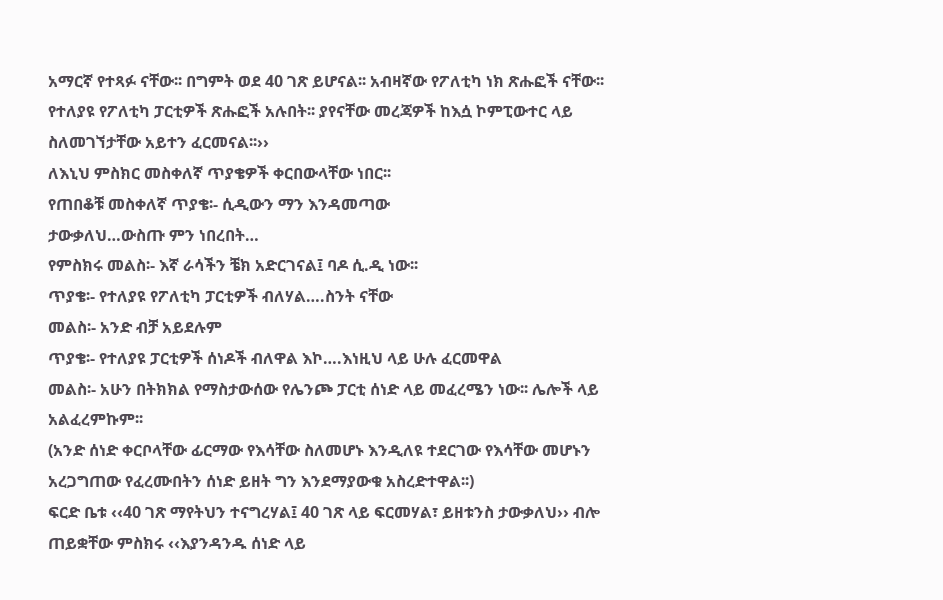አማርኛ የተጻፉ ናቸው፡፡ በግምት ወደ 40 ገጽ ይሆናል፡፡ አብዛኛው የፖለቲካ ነክ ጽሑፎች ናቸው፡፡ የተለያዩ የፖለቲካ ፓርቲዎች ጽሑፎች አሉበት፡፡ ያየናቸው መረጃዎች ከእሷ ኮምፒውተር ላይ ስለመገኘታቸው አይተን ፈርመናል፡፡››
ለእኒህ ምስክር መስቀለኛ ጥያቄዎች ቀርበውላቸው ነበር፡፡
የጠበቆቹ መስቀለኛ ጥያቄ፡- ሲዲውን ማን እንዳመጣው
ታውቃለህ…ውስጡ ምን ነበረበት…
የምስክሩ መልስ፡- እኛ ራሳችን ቼክ አድርገናል፤ ባዶ ሲ.ዲ ነው፡፡
ጥያቄ፡- የተለያዩ የፖለቲካ ፓርቲዎች ብለሃል….ስንት ናቸው
መልስ፡- አንድ ብቻ አይደሉም
ጥያቄ፡- የተለያዩ ፓርቲዎች ሰነዶች ብለዋል እኮ….እነዚህ ላይ ሁሉ ፈርመዋል
መልስ፡- አሁን በትክክል የማስታውሰው የሌንጮ ፓርቲ ሰነድ ላይ መፈረሜን ነው፡፡ ሌሎች ላይ አልፈረምኩም፡፡
(አንድ ሰነድ ቀርቦላቸው ፊርማው የእሳቸው ስለመሆኑ እንዲለዩ ተደርገው የእሳቸው መሆኑን አረጋግጠው የፈረሙበትን ሰነድ ይዘት ግን እንደማያውቁ አስረድተዋል፡፡)
ፍርድ ቤቱ ‹‹40 ገጽ ማየትህን ተናግረሃል፤ 40 ገጽ ላይ ፍርመሃል፣ ይዘቱንስ ታውቃለህ›› ብሎ ጠይቋቸው ምስክሩ ‹‹እያንዳንዱ ሰነድ ላይ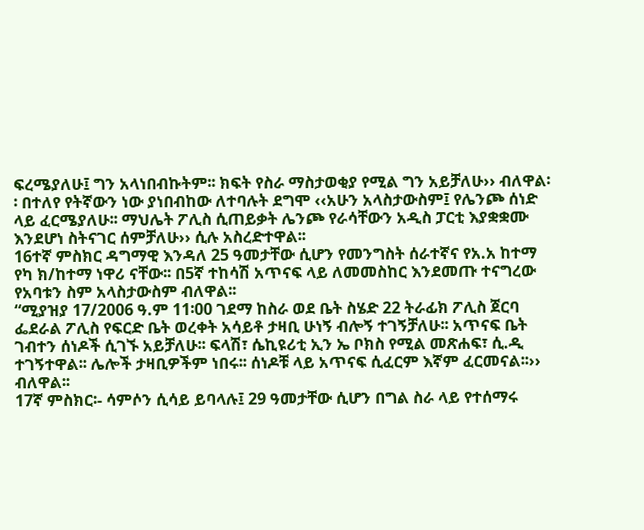ፍረሜያለሁ፤ ግን አላነበብኩትም፡፡ ክፍት የስራ ማስታወቂያ የሚል ግን አይቻለሁ›› ብለዋል፡፡ በተለየ የትኛውን ነው ያነበብከው ለተባሉት ደግሞ ‹‹አሁን አላስታውስም፤ የሌንጮ ሰነድ ላይ ፈርሜያለሁ፡፡ ማህሌት ፖሊስ ሲጠይቃት ሌንጮ የራሳቸውን አዲስ ፓርቲ እያቋቋሙ እንደሆነ ስትናገር ሰምቻለሁ›› ሲሉ አስረድተዋል፡፡
16ተኛ ምስክር ዳግማዊ እንዳለ 25 ዓመታቸው ሲሆን የመንግስት ሰራተኛና የአ.አ ከተማ የካ ክ/ከተማ ነዋሪ ናቸው፡፡ በ5ኛ ተከሳሽ አጥናፍ ላይ ለመመስከር እንደመጡ ተናግረው የአባቱን ስም አላስታውስም ብለዋል፡፡
“ሚያዝያ 17/2006 ዓ.ም 11፡00 ገደማ ከስራ ወደ ቤት ስሄድ 22 ትራፊክ ፖሊስ ጀርባ ፌደራል ፖሊስ የፍርድ ቤት ወረቀት አሳይቶ ታዛቢ ሁነኝ ብሎኝ ተገኝቻለሁ፡፡ አጥናፍ ቤት ገብተን ሰነዶች ሲገኙ አይቻለሁ፡፡ ፍላሽ፣ ሴኪዩሪቲ ኢን ኤ ቦክስ የሚል መጽሐፍ፣ ሲ.ዲ ተገኝተዋል፡፡ ሌሎች ታዛቢዎችም ነበሩ፡፡ ሰነዶቹ ላይ አጥናፍ ሲፈርም እኛም ፈርመናል፡፡›› ብለዋል፡፡
17ኛ ምስክር፡- ሳምሶን ሲሳይ ይባላሉ፤ 29 ዓመታቸው ሲሆን በግል ስራ ላይ የተሰማሩ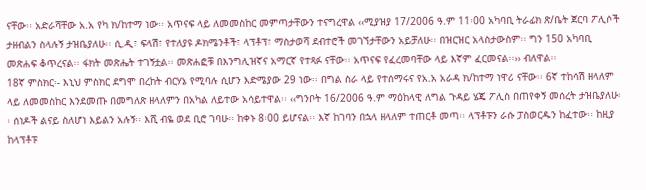ናቸው፡፡ አድራሻቸው አ.አ የካ ክ/ከተማ ነው፡፡ አጥናፍ ላይ ለመመስከር መምጣታቸውን ተናግረዋል ‹‹ሚያዝያ 17/2006 ዓ.ም 11፡00 አካባቢ ትራፊክ ጽ/ቤት ጀርባ ፖሊሶች ታዘብልን ስላሉኝ ታዝቤያለሁ፡፡ ሲ.ዲ፣ ፍላሽ፣ የተለያዩ ዶክሜንቶች፣ ላፕቶፕ፣ ማስታወሻ ደብተሮች መገኘታቸውን አይቻለሁ፡፡ በዝርዝር አላስታውስም፡፡ ግን 150 አካባቢ መጽሐፍ ቆጥረናል፡፡ ፋክት መጽሔት ተገኝቷል፡፡ መጽሐፎቹ በእንግሊዝኛና አማርኛ የተጻፉ ናቸው፡፡ አጥናፍ የፈረመባቸው ላይ እኛም ፈርመናል፡፡›› ብለዋል፡፡
18ኛ ምስክር፡- እኒህ ምስክር ደግሞ በረከት ብርሃኔ የሚባሉ ሲሆን እድሜያው 29 ነው፡፡ በግል ስራ ላይ የተሰማሩና የአ.አ አራዳ ክ/ከተማ ነዋሪ ናቸው፡፡ 6ኛ ተከሳሽ ዘላለም ላይ ለመመስከር እንደመጡ በመግለጽ ዘላለምን በአካል ለይተው አሳይተዋል፡፡ ‹‹ግንቦት 16/2006 ዓ.ም ማዕከላዊ ለግል ጉዳይ ሄጄ ፖሊስ በጠየቀኝ መሰረት ታዝቤያለሁ፡፡ ሰነዶች ልናይ ስለሆነ እይልን አሉኝ፡፡ እሺ ብዬ ወደ ቢሮ ገባሁ፡፡ ከቀኑ 8፡00 ይሆናል፡፡ እኛ ከገባን በኋላ ዘላለም ተጠርቶ መጣ፡፡ ላፕቶፑን ራሱ ፓስወርዱን ከፈተው፡፡ ከዚያ ከላፕቶፑ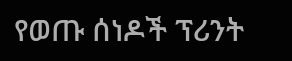የወጡ ሰነዶች ፕሪንት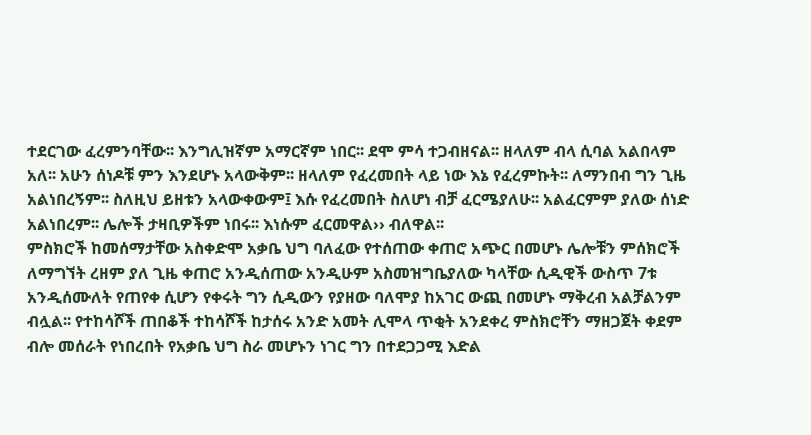ተደርገው ፈረምንባቸው፡፡ እንግሊዝኛም አማርኛም ነበር፡፡ ደሞ ምሳ ተጋብዘናል፡፡ ዘላለም ብላ ሲባል አልበላም አለ፡፡ አሁን ሰነዶቹ ምን እንደሆኑ አላውቅም፡፡ ዘላለም የፈረመበት ላይ ነው እኔ የፈረምኩት፡፡ ለማንበብ ግን ጊዜ አልነበረኝም፡፡ ስለዚህ ይዘቱን አላውቀውም፤ እሱ የፈረመበት ስለሆነ ብቻ ፈርሜያለሁ፡፡ አልፈርምም ያለው ሰነድ አልነበረም፡፡ ሌሎች ታዛቢዎችም ነበሩ፡፡ እነሱም ፈርመዋል›› ብለዋል፡፡
ምስክሮች ከመሰማታቸው አስቀድሞ አቃቤ ህግ ባለፈው የተሰጠው ቀጠሮ አጭር በመሆኑ ሌሎቹን ምሰክሮች ለማግኘት ረዘም ያለ ጊዜ ቀጠሮ አንዲሰጠው አንዲሁም አስመዝግቤያለው ካላቸው ሲዲዊች ውስጥ 7ቱ አንዲሰሙለት የጠየቀ ሲሆን የቀሩት ግን ሲዲውን የያዘው ባለሞያ ከአገር ውጪ በመሆኑ ማቅረብ አልቻልንም ብሏል፡፡ የተከሳሾች ጠበቆች ተከሳሾች ከታሰሩ አንድ አመት ሊሞላ ጥቂት አንደቀረ ምስክሮቸን ማዘጋጀት ቀደም ብሎ መሰራት የነበረበት የአቃቤ ህግ ስራ መሆኑን ነገር ግን በተደጋጋሚ እድል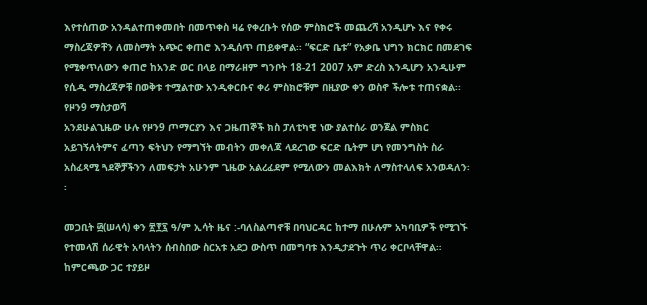እየተሰጠው አንዳልተጠቀመበት በመጥቀስ ዛሬ የቀረቡት የሰው ምስክሮች መጨረሻ አንዲሆኑ እና የቀሩ ማስረጃዎቸን ለመስማት አጭር ቀጠሮ እንዲሰጥ ጠይቀዋል፡፡ “ፍርድ ቤቱ” የአቃቤ ህግን ክርክር በመደገፍ የሚቀጥለውን ቀጠሮ ከአንድ ወር በላይ በማራዘም ግንቦት 18-21 2007 አም ድረስ እንዲሆን አንዲሁም የሲዲ ማስረጃዎቹ በወቅቱ ተሟልተው አንዲቀርቡና ቀሪ ምስክሮቹም በዚያው ቀን ወስኖ ችሎቱ ተጠናቋል፡፡
የዞን9 ማስታወሻ
አንደሁልጊዜው ሁሉ የዞን9 ጦማርያን እና ጋዜጠኞች ክስ ፓለቲካዊ ነው ያልተሰራ ወንጀል ምስክር አይገኝለትምና ፈጣን ፍትህን የማግኘት መብትን መቀለጃ ላደረገው ፍርድ ቤትም ሆነ የመንግስት ስራ አስፈጻሚ ጓደኞቻችንን ለመፍታት አሁንም ጊዜው አልረፈደም የሚለውን መልእክት ለማስተላለፍ አንወዳለን፡፡

መጋቢት ፴(ሠላሳ) ቀን ፳፻፯ ዓ/ም ኢሳት ዜና :-ባለስልጣኖቹ በባህርዳር ከተማ በሁሉም አካባቢዎች የሚገኙ የተመላሽ ሰራዊት አባላትን ሰብስበው ስርአቱ አደጋ ውስጥ በመግባቱ እንዲታደጉት ጥሪ ቀርቦላቸዋል። ከምርጫው ጋር ተያይዞ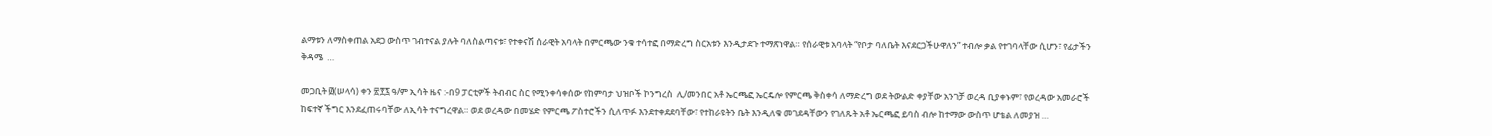ልማቱን ለማስቀጠል አደጋ ውስጥ ገብተናል ያሉት ባለስልጣናቱ፣ የተቀናሽ ሰራዊት አባላት በምርጫው ንቁ ተሳተፎ በማድረግ ስርአቱን እንዲታደጉ ተማጽነዋል። የሰራዊቱ አባላት “የቦታ ባለቤት እናደርጋችሁዋለን” ተብሎ ቃል የተገባላቸው ሲሆን፣ የፊታችን ቅዳሜ  …

መጋቢት ፴(ሠላሳ) ቀን ፳፻፯ ዓ/ም ኢሳት ዜና :-በ9 ፓርቲዎች ትብብር ስር የሚንቀሳቀሰው የከምባታ ህዝቦች ኮንግረስ  ሊ/መንበር አቶ ኤርጫፎ ኤርዴሎ የምርጫ ቅስቀሳ ለማድረግ ወደ ትውልድ ቀያቸው አንገቻ ወረዳ ቢያቀኑም፣ የወረዳው አመራሮች ከፍተኛ ችግር እንደፈጠሩባቸው ለኢሳት ተናግረዋል። ወደ ወረዳው በመሄድ የምርጫ ፖስተሮችን ሲለጥፉ እንደተቀደደባቸው፣ የተከራዩትን ቤት እንዲለቁ መገደዳቸውን የገለጹት አቶ ኤርጫፎ ይባስ ብሎ ከተማው ውስጥ ሆቴል ለመያዝ …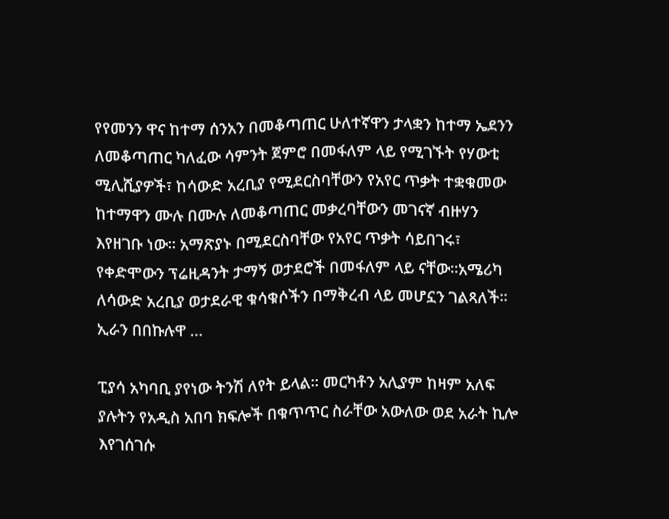የየመንን ዋና ከተማ ሰንአን በመቆጣጠር ሁለተኛዋን ታላቋን ከተማ ኤደንን ለመቆጣጠር ካለፈው ሳምንት ጀምሮ በመፋለም ላይ የሚገኙት የሃውቲ ሚሊሺያዎች፣ ከሳውድ አረቢያ የሚደርስባቸውን የአየር ጥቃት ተቋቁመው ከተማዋን ሙሉ በሙሉ ለመቆጣጠር መቃረባቸውን መገናኛ ብዙሃን እየዘገቡ ነው። አማጽያኑ በሚደርስባቸው የአየር ጥቃት ሳይበገሩ፣ የቀድሞውን ፕሬዚዳንት ታማኝ ወታደሮች በመፋለም ላይ ናቸው።አሜሪካ ለሳውድ አረቢያ ወታደራዊ ቁሳቁሶችን በማቅረብ ላይ መሆኗን ገልጻለች። ኢራን በበኩሉዋ …

ፒያሳ አካባቢ ያየነው ትንሽ ለየት ይላል፡፡ መርካቶን አሊያም ከዛም አለፍ ያሉትን የአዲስ አበባ ክፍሎች በቁጥጥር ስራቸው አውለው ወደ አራት ኪሎ እየገሰገሱ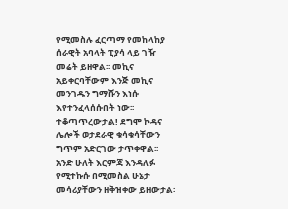የሚመስሉ ፈርጣማ የመከላከያ ሰራዊት አባላት ፒያሳ ላይ ገዥ መሬት ይዘዋል፡፡ መኪና አይቀርባቸውም እንጅ መኪና መንገዱን ግማሹን እነሱ እየተንፈላሰሱበት ነው፡፡ ተቆጣጥረውታል! ደግሞ ኮዳና ሌሎች ወታደራዊ ቁሳቁሳቸውን ግጥም አድርገው ታጥቀዋል፡፡ አንድ ሁለት እርምጃ እንዳለፉ የሚተኩሱ በሚመስል ሁኔታ መሳሪያቸውን ዘቅዝቀው ይዘውታል፡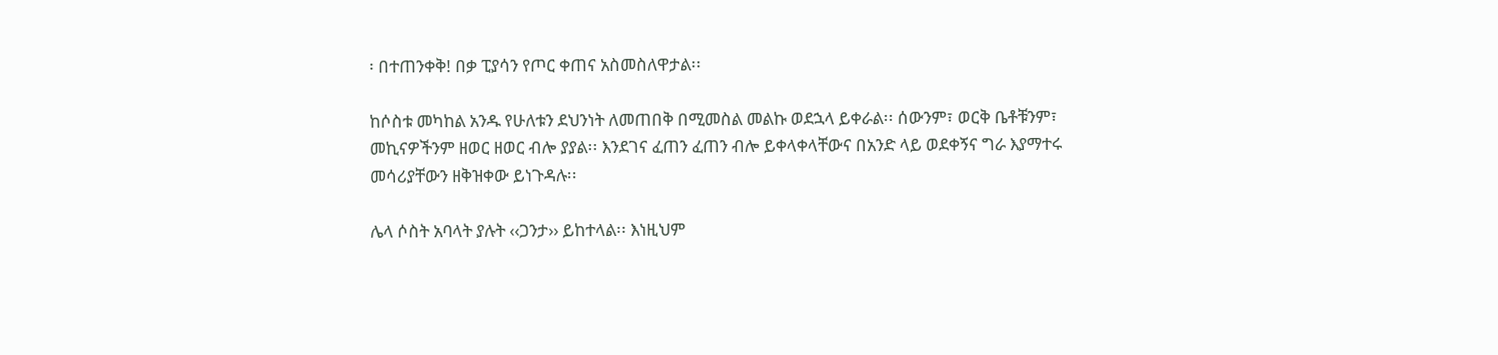፡ በተጠንቀቅ! በቃ ፒያሳን የጦር ቀጠና አስመስለዋታል፡፡

ከሶስቱ መካከል አንዱ የሁለቱን ደህንነት ለመጠበቅ በሚመስል መልኩ ወደኋላ ይቀራል፡፡ ሰውንም፣ ወርቅ ቤቶቹንም፣ መኪናዎችንም ዘወር ዘወር ብሎ ያያል፡፡ እንደገና ፈጠን ፈጠን ብሎ ይቀላቀላቸውና በአንድ ላይ ወደቀኝና ግራ እያማተሩ መሳሪያቸውን ዘቅዝቀው ይነጉዳሉ፡፡

ሌላ ሶስት አባላት ያሉት ‹‹ጋንታ›› ይከተላል፡፡ እነዚህም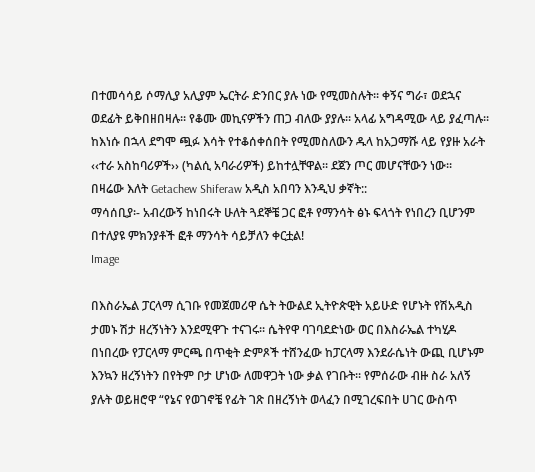በተመሳሳይ ሶማሊያ አሊያም ኤርትራ ድንበር ያሉ ነው የሚመስሉት፡፡ ቀኝና ግራ፣ ወደኋና ወደፊት ይቅበዘበዛሉ፡፡ የቆሙ መኪናዎችን ጠጋ ብለው ያያሉ፡፡ አላፊ አግዳሚው ላይ ያፈጣሉ፡፡ ከእነሱ በኋላ ደግሞ ጯፉ እሳት የተቆሰቀሰበት የሚመስለውን ዱላ ከአጋማሹ ላይ የያዙ አራት ‹‹ተራ አስከባሪዎች›› (ካልሲ አባራሪዎች) ይከተሏቸዋል፡፡ ደጀን ጦር መሆናቸውን ነው፡፡
በዛሬው እለት Getachew Shiferaw አዲስ አበባን እንዲህ ቃኛት::
ማሳሰቢያ፡- አብረውኝ ከነበሩት ሁለት ጓደኞቼ ጋር ፎቶ የማንሳት ፅኑ ፍላጎት የነበረን ቢሆንም በተለያዩ ምክንያቶች ፎቶ ማንሳት ሳይቻለን ቀርቷል!
Image

በእስራኤል ፓርላማ ሲገቡ የመጀመሪዋ ሴት ትውልደ ኢትዮጵዊት አይሁድ የሆኑት የሽአዲስ ታመኑ ሽታ ዘረኝነትን እንደሚዋጉ ተናገሩ፡፡ ሴትየዋ ባገባደድነው ወር በእስራኤል ተካሂዶ በነበረው የፓርላማ ምርጫ በጥቂት ድምጾች ተሸንፈው ከፓርላማ እንደራሴነት ውጪ ቢሆኑም እንኳን ዘረኝነትን በየትም ቦታ ሆነው ለመዋጋት ነው ቃል የገቡት፡፡ የምሰራው ብዙ ስራ አለኝ ያሉት ወይዘሮዋ “የኔና የወገኖቼ የፊት ገጽ በዘረኝነት ወላፈን በሚገረፍበት ሀገር ውስጥ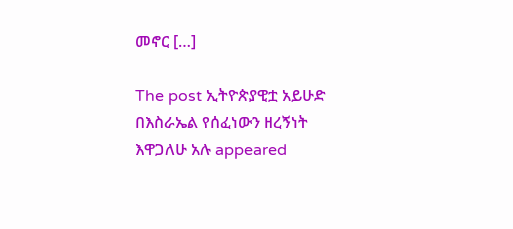መኖር […]

The post ኢትዮጵያዊቷ አይሁድ በእስራኤል የሰፈነውን ዘረኝነት እዋጋለሁ አሉ appeared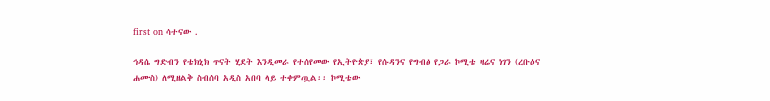first on ሳተናው .

ኅዳሴ ግድብን የቴክኒክ ጥናት ሂደት እንዲመራ የተሰየመው የኢትዮጵያ፣ የሱዳንና የግብፅ የጋራ ኮሚቴ ዛሬና ነገን (ረቡዕና ሐሙስ) ለሚዘልቅ ስብሰባ አዲስ አበባ ላይ ተቀምጧል፡፡ ኮሚቴው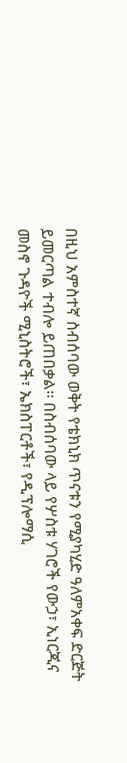በዚህ አምስተኛ ስብሰባው ወቅት የቴክኒክ ጥናቱን የሚያካሂድ ዓለምአቀፍ ድርጅት ይመርጣል ተብሎ ይጠበቃል፡፡ በስብሰባው ላይ የሦስቱ ሃገሮች የውኃ፣ ኢነርጂና መስኖ ጉዳዮች ሚኒስትሮች፣ ኤክስፐርቶች፣ የዲፕሎማሲ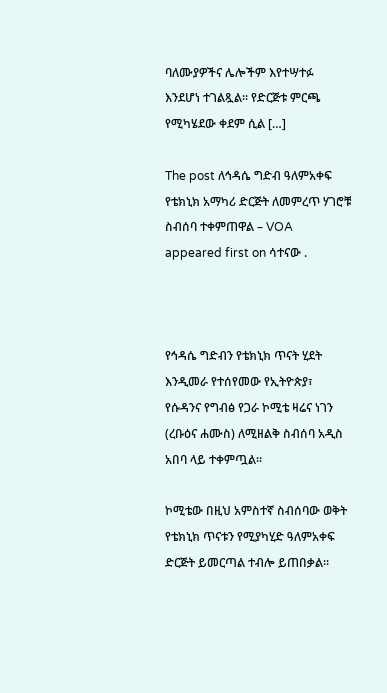ባለሙያዎችና ሌሎችም እየተሣተፉ እንደሆነ ተገልጿል፡፡ የድርጅቱ ምርጫ የሚካሄደው ቀደም ሲል […]

The post ለኅዳሴ ግድብ ዓለምአቀፍ የቴክኒክ አማካሪ ድርጅት ለመምረጥ ሃገሮቹ ስብሰባ ተቀምጠዋል – VOA appeared first on ሳተናው .



የኅዳሴ ግድብን የቴክኒክ ጥናት ሂደት እንዲመራ የተሰየመው የኢትዮጵያ፣ የሱዳንና የግብፅ የጋራ ኮሚቴ ዛሬና ነገን (ረቡዕና ሐሙስ) ለሚዘልቅ ስብሰባ አዲስ አበባ ላይ ተቀምጧል፡፡

ኮሚቴው በዚህ አምስተኛ ስብሰባው ወቅት የቴክኒክ ጥናቱን የሚያካሂድ ዓለምአቀፍ ድርጅት ይመርጣል ተብሎ ይጠበቃል፡፡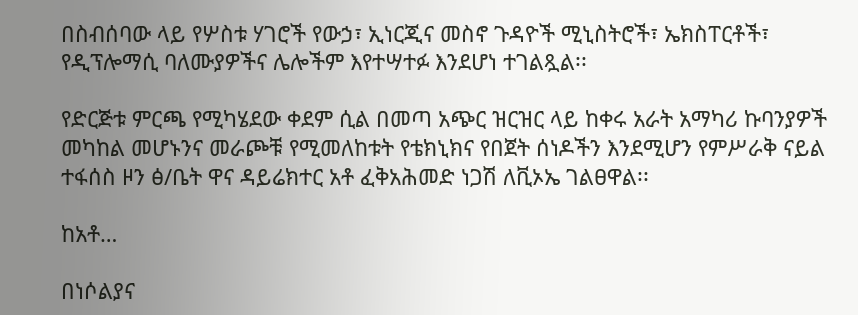በስብሰባው ላይ የሦስቱ ሃገሮች የውኃ፣ ኢነርጂና መስኖ ጉዳዮች ሚኒስትሮች፣ ኤክስፐርቶች፣ የዲፕሎማሲ ባለሙያዎችና ሌሎችም እየተሣተፉ እንደሆነ ተገልጿል፡፡

የድርጅቱ ምርጫ የሚካሄደው ቀደም ሲል በመጣ አጭር ዝርዝር ላይ ከቀሩ አራት አማካሪ ኩባንያዎች መካከል መሆኑንና መራጮቹ የሚመለከቱት የቴክኒክና የበጀት ሰነዶችን እንደሚሆን የምሥራቅ ናይል ተፋሰስ ዞን ፅ/ቤት ዋና ዳይሬክተር አቶ ፈቅአሕመድ ነጋሽ ለቪኦኤ ገልፀዋል፡፡

ከአቶ…

በነሶልያና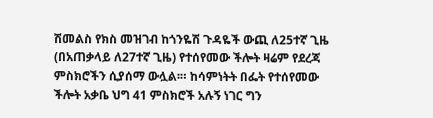ሽመልስ የክስ መዝገብ ከጎንዬሽ ጉዳዬች ውጪ ለ25ተኛ ጊዜ (በአጠቃላይ ለ27ተኛ ጊዜ) የተሰየመው ችሎት ዛሬም የደረጃ ምስክሮችን ሲያሰማ ውሏል፡። ከሳምነትት በፌት የተሰየመው ችሎት አቃቤ ህግ 41 ምስክሮች አሉኝ ነገር ግን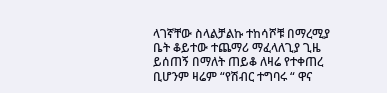ላገኛቸው ስላልቻልኩ ተከሳሾቹ በማረሚያ ቤት ቆይተው ተጨማሪ ማፈላለጊያ ጊዜ ይሰጠኝ በማለት ጠይቆ ለዛሬ የተቀጠረ ቢሆንም ዛሬም “የሽብር ተግባሩ “ ዋና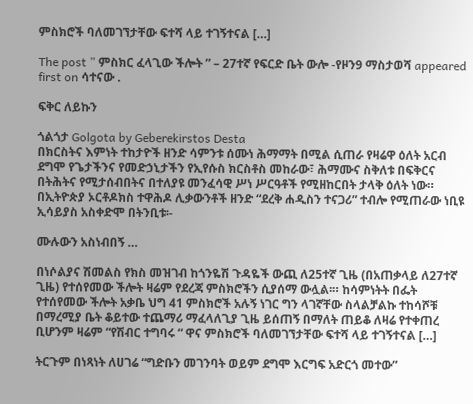ምስክሮች ባለመገኘታቸው ፍተሻ ላይ ተገኝተናል […]

The post ” ምስክር ፈላጊው ችሎት ” – 27ተኛ የፍርድ ቤት ውሎ -የዞን9 ማስታወሻ appeared first on ሳተናው .

ፍቅር ለይኩን

ጎልጎታ Golgota by Geberekirstos Desta
በክርስትና እምነት ተከታዮች ዘንድ ሳምንቱ ሰሙነ ሕማማት በሚል ሲጠራ የዛሬዋ ዕለት አርብ ደግሞ የጌታችንና የመድኃኒታችን የኢየሱስ ክርስቶስ መከራው፣ ሕማሙና ስቅለቱ በፍቅርና በትሕትና የሚታሰብበትና በተለያዩ መንፈሳዊ ሥነ ሥርዓቶች የሚዘከርበት ታላቅ ዕለት ነው። በኢትዮጵያ ኦርቶዶክስ ተዋሕዶ ሊቃውንቶች ዘንድ “ደረቅ ሐዲስን ተናጋሪ” ተብሎ የሚጠራው ነቢዩ ኢሳይያስ አስቀድሞ በትንቢቱ፡-

ሙሉውን አስነብበኝ …

በነሶልያና ሽመልስ የክስ መዝገብ ከጎንዬሽ ጉዳዬች ውጪ ለ25ተኛ ጊዜ (በአጠቃላይ ለ27ተኛ ጊዜ) የተሰየመው ችሎት ዛሬም የደረጃ ምስክሮችን ሲያሰማ ውሏል፡። ከሳምነትት በፌት የተሰየመው ችሎት አቃቤ ህግ 41 ምስክሮች አሉኝ ነገር ግን ላገኛቸው ስላልቻልኩ ተከሳሾቹ በማረሚያ ቤት ቆይተው ተጨማሪ ማፈላለጊያ ጊዜ ይሰጠኝ በማለት ጠይቆ ለዛሬ የተቀጠረ ቢሆንም ዛሬም “የሽብር ተግባሩ “ ዋና ምስክሮች ባለመገኘታቸው ፍተሻ ላይ ተገኝተናል […]

ትርጉም በነጻነት ለሀገሬ “ግድቡን መገንባት ወይም ደግሞ እርግፍ አድርጎ መተው”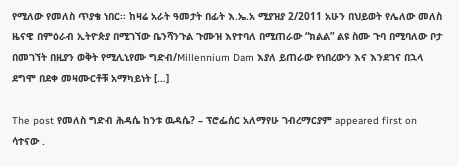የሚለው የመለስ ጥያቄ ነበር፡፡ ከዛሬ አራት ዓመታት በፊት እ.ኤ.አ ሚያዝያ 2/2011 አሁን በህይወት የሌለው መለስ ዜናዊ በምዕራብ ኢትዮጵያ በሚገኘው ቤንሻንጉል ጉሙዝ እየተባለ በሚጠራው “ክልል” ልዩ ስሙ ጉባ በሚባለው ቦታ በመገኘት በዚያን ወቅት የሚሊኒየሙ ግድብ/Millennium Dam እያለ ይጠራው የነበረውን እና እንደገና በኋላ ደግሞ በደቀ መዛሙርቶቹ አማካይነት […]

The post የመለስ ግድብ ሕዳሴ ከንቱ ዉዳሴ? – ፕሮፌሰር አለማየሁ ገብረማርያም appeared first on ሳተናው .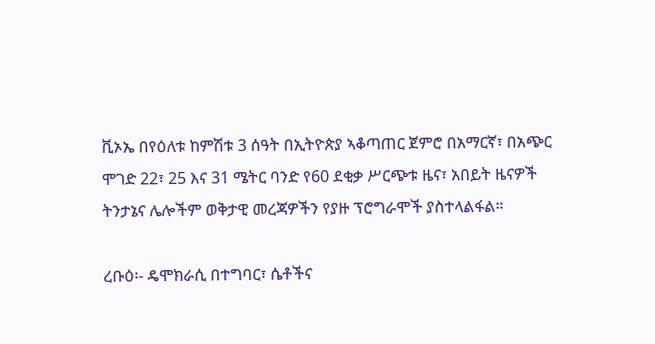ቪኦኤ በየዕለቱ ከምሽቱ 3 ሰዓት በኢትዮጵያ ኣቆጣጠር ጀምሮ በአማርኛ፣ በአጭር ሞገድ 22፣ 25 እና 31 ሜትር ባንድ የ60 ደቂቃ ሥርጭቱ ዜና፣ አበይት ዜናዎች ትንታኔና ሌሎችም ወቅታዊ መረጃዎችን የያዙ ፕሮግራሞች ያስተላልፋል።

ረቡዕ፡- ዴሞክራሲ በተግባር፣ ሴቶችና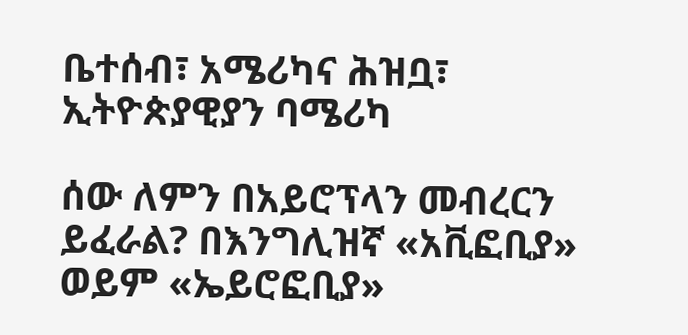ቤተሰብ፣ አሜሪካና ሕዝቧ፣ ኢትዮጵያዊያን ባሜሪካ

ሰው ለምን በአይሮፕላን መብረርን ይፈራል? በእንግሊዝኛ «አቪፎቢያ» ወይም «ኤይሮፎቢያ»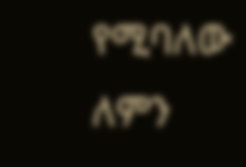የሚባለው ለምን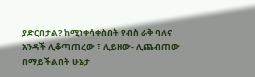ያድርበታል? ከሚነቀሳቀስበት የብስ ራቅ ባለና አንዳች ሊቆጣጠረው ፣ ሊይዘው- ሊጨብጠው በማይችልበት ሁኔታ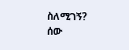ስለሚገኝ? ሰው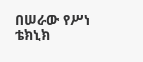በሠራው የሥነ ቴክኒክ